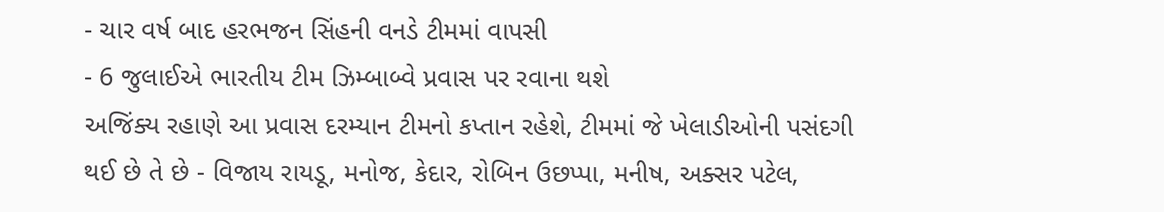- ચાર વર્ષ બાદ હરભજન સિંહની વનડે ટીમમાં વાપસી
- 6 જુલાઈએ ભારતીય ટીમ ઝિમ્બાબ્વે પ્રવાસ પર રવાના થશે
અજિંક્ય રહાણે આ પ્રવાસ દરમ્યાન ટીમનો કપ્તાન રહેશે, ટીમમાં જે ખેલાડીઓની પસંદગી થઈ છે તે છે - વિજાય રાયડૂ, મનોજ, કેદાર, રોબિન ઉછપ્પા, મનીષ, અક્સર પટેલ,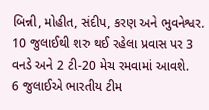બિન્ની, મોહીત, સંદીપ, કરણ અને ભુવનેશ્વર. 10 જુલાઈથી શરુ થઈ રહેલા પ્રવાસ પર 3 વનડે અને 2 ટી-20 મેચ રમવામાં આવશે.
6 જુલાઈએ ભારતીય ટીમ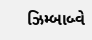ઝિમ્બાબ્વે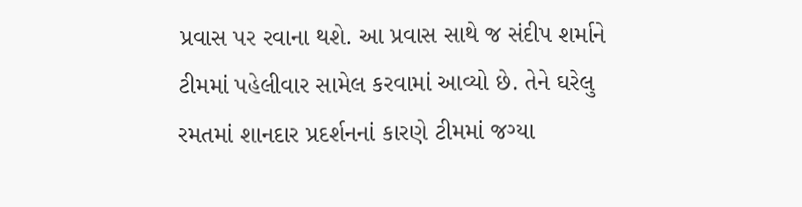પ્રવાસ પર રવાના થશે. આ પ્રવાસ સાથે જ સંદીપ શર્માને ટીમમાં પહેલીવાર સામેલ કરવામાં આવ્યો છે. તેને ઘરેલુ રમતમાં શાનદાર પ્રદર્શનનાં કારણે ટીમમાં જગ્યા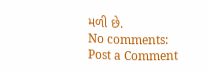મળી છે.
No comments:
Post a Comment